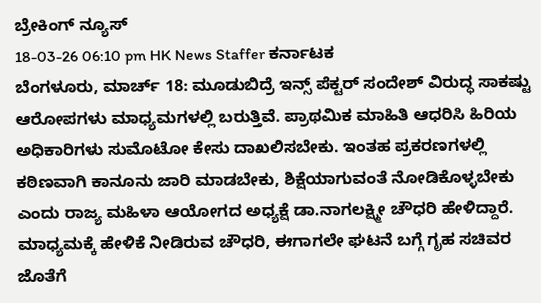ಬ್ರೇಕಿಂಗ್ ನ್ಯೂಸ್
18-03-26 06:10 pm HK News Staffer ಕರ್ನಾಟಕ
ಬೆಂಗಳೂರು, ಮಾರ್ಚ್ 18: ಮೂಡುಬಿದ್ರೆ ಇನ್ಸ್ ಪೆಕ್ಟರ್ ಸಂದೇಶ್ ವಿರುದ್ಧ ಸಾಕಷ್ಟು ಆರೋಪಗಳು ಮಾಧ್ಯಮಗಳಲ್ಲಿ ಬರುತ್ತಿವೆ. ಪ್ರಾಥಮಿಕ ಮಾಹಿತಿ ಆಧರಿಸಿ ಹಿರಿಯ ಅಧಿಕಾರಿಗಳು ಸುಮೊಟೋ ಕೇಸು ದಾಖಲಿಸಬೇಕು. ಇಂತಹ ಪ್ರಕರಣಗಳಲ್ಲಿ ಕಠಿಣವಾಗಿ ಕಾನೂನು ಜಾರಿ ಮಾಡಬೇಕು, ಶಿಕ್ಷೆಯಾಗುವಂತೆ ನೋಡಿಕೊಳ್ಳಬೇಕು ಎಂದು ರಾಜ್ಯ ಮಹಿಳಾ ಆಯೋಗದ ಅಧ್ಯಕ್ಷೆ ಡಾ.ನಾಗಲಕ್ಷ್ಮೀ ಚೌಧರಿ ಹೇಳಿದ್ದಾರೆ.
ಮಾಧ್ಯಮಕ್ಕೆ ಹೇಳಿಕೆ ನೀಡಿರುವ ಚೌಧರಿ, ಈಗಾಗಲೇ ಘಟನೆ ಬಗ್ಗೆ ಗೃಹ ಸಚಿವರ ಜೊತೆಗೆ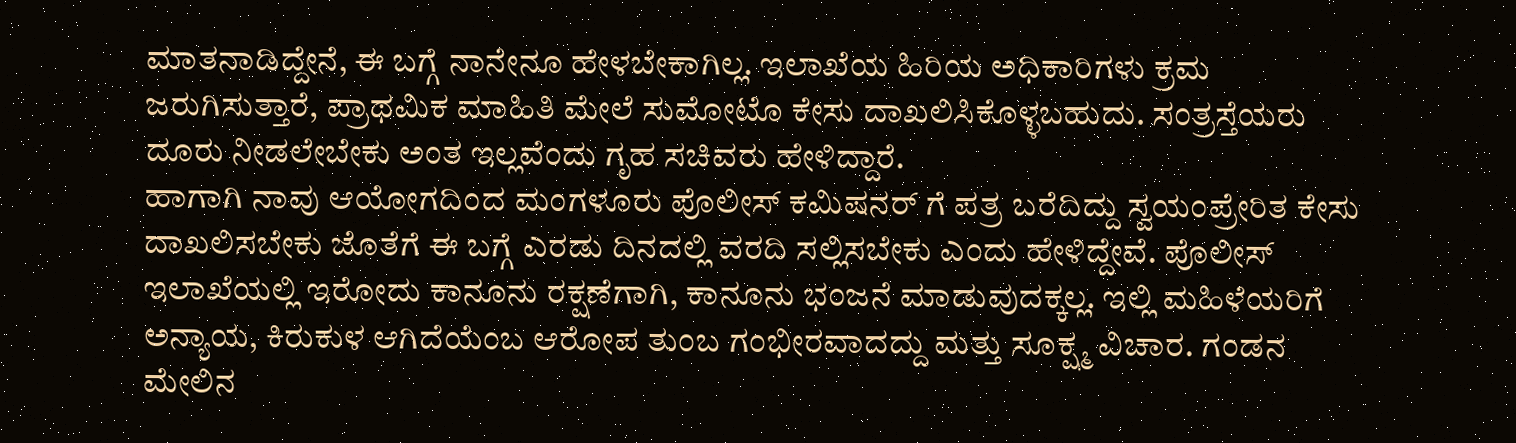ಮಾತನಾಡಿದ್ದೇನೆ, ಈ ಬಗ್ಗೆ ನಾನೇನೂ ಹೇಳಬೇಕಾಗಿಲ್ಲ. ಇಲಾಖೆಯ ಹಿರಿಯ ಅಧಿಕಾರಿಗಳು ಕ್ರಮ ಜರುಗಿಸುತ್ತಾರೆ, ಪ್ರಾಥಮಿಕ ಮಾಹಿತಿ ಮೇಲೆ ಸುಮೋಟೊ ಕೇಸು ದಾಖಲಿಸಿಕೊಳ್ಳಬಹುದು. ಸಂತ್ರಸ್ತೆಯರು ದೂರು ನೀಡಲೇಬೇಕು ಅಂತ ಇಲ್ಲವೆಂದು ಗೃಹ ಸಚಿವರು ಹೇಳಿದ್ದಾರೆ.
ಹಾಗಾಗಿ ನಾವು ಆಯೋಗದಿಂದ ಮಂಗಳೂರು ಪೊಲೀಸ್ ಕಮಿಷನರ್ ಗೆ ಪತ್ರ ಬರೆದಿದ್ದು ಸ್ವಯಂಪ್ರೇರಿತ ಕೇಸು ದಾಖಲಿಸಬೇಕು ಜೊತೆಗೆ ಈ ಬಗ್ಗೆ ಎರಡು ದಿನದಲ್ಲಿ ವರದಿ ಸಲ್ಲಿಸಬೇಕು ಎಂದು ಹೇಳಿದ್ದೇವೆ. ಪೊಲೀಸ್ ಇಲಾಖೆಯಲ್ಲಿ ಇರೋದು ಕಾನೂನು ರಕ್ಷಣೆಗಾಗಿ, ಕಾನೂನು ಭಂಜನೆ ಮಾಡುವುದಕ್ಕಲ್ಲ. ಇಲ್ಲಿ ಮಹಿಳೆಯರಿಗೆ ಅನ್ಯಾಯ, ಕಿರುಕುಳ ಆಗಿದೆಯೆಂಬ ಆರೋಪ ತುಂಬ ಗಂಭೀರವಾದದ್ದು ಮತ್ತು ಸೂಕ್ಷ್ಮ ವಿಚಾರ. ಗಂಡನ ಮೇಲಿನ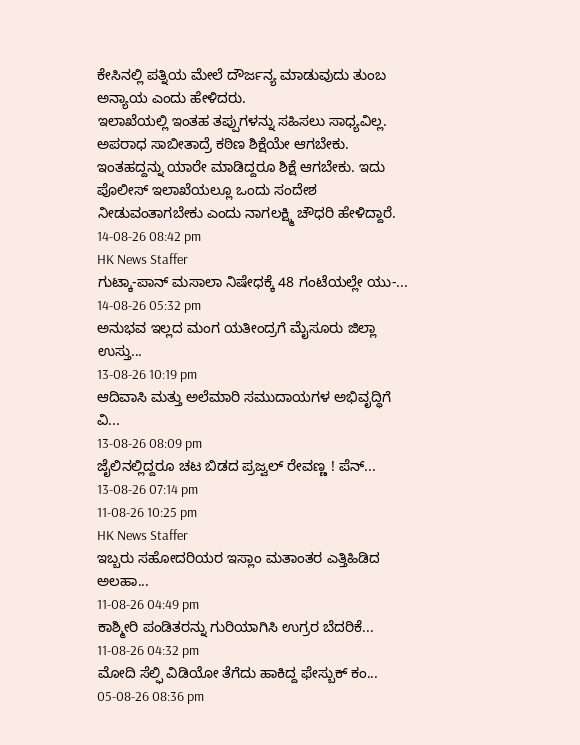ಕೇಸಿನಲ್ಲಿ ಪತ್ನಿಯ ಮೇಲೆ ದೌರ್ಜನ್ಯ ಮಾಡುವುದು ತುಂಬ ಅನ್ಯಾಯ ಎಂದು ಹೇಳಿದರು.
ಇಲಾಖೆಯಲ್ಲಿ ಇಂತಹ ತಪ್ಪುಗಳನ್ನು ಸಹಿಸಲು ಸಾಧ್ಯವಿಲ್ಲ. ಅಪರಾಧ ಸಾಬೀತಾದ್ರೆ ಕಠಿಣ ಶಿಕ್ಷೆಯೇ ಆಗಬೇಕು. ಇಂತಹದ್ದನ್ನು ಯಾರೇ ಮಾಡಿದ್ದರೂ ಶಿಕ್ಷೆ ಆಗಬೇಕು. ಇದು ಪೊಲೀಸ್ ಇಲಾಖೆಯಲ್ಲೂ ಒಂದು ಸಂದೇಶ ನೀಡುವಂತಾಗಬೇಕು ಎಂದು ನಾಗಲಕ್ಷ್ಮಿ ಚೌಧರಿ ಹೇಳಿದ್ದಾರೆ.
14-08-26 08:42 pm
HK News Staffer
ಗುಟ್ಕಾ-ಪಾನ್ ಮಸಾಲಾ ನಿಷೇಧಕ್ಕೆ 48 ಗಂಟೆಯಲ್ಲೇ ಯು-...
14-08-26 05:32 pm
ಅನುಭವ ಇಲ್ಲದ ಮಂಗ ಯತೀಂದ್ರಗೆ ಮೈಸೂರು ಜಿಲ್ಲಾ ಉಸ್ತು...
13-08-26 10:19 pm
ಆದಿವಾಸಿ ಮತ್ತು ಅಲೆಮಾರಿ ಸಮುದಾಯಗಳ ಅಭಿವೃದ್ಧಿಗೆ ವಿ...
13-08-26 08:09 pm
ಜೈಲಿನಲ್ಲಿದ್ದರೂ ಚಟ ಬಿಡದ ಪ್ರಜ್ವಲ್ ರೇವಣ್ಣ ! ಪೆನ್...
13-08-26 07:14 pm
11-08-26 10:25 pm
HK News Staffer
ಇಬ್ಬರು ಸಹೋದರಿಯರ ಇಸ್ಲಾಂ ಮತಾಂತರ ಎತ್ತಿಹಿಡಿದ ಅಲಹಾ...
11-08-26 04:49 pm
ಕಾಶ್ಮೀರಿ ಪಂಡಿತರನ್ನು ಗುರಿಯಾಗಿಸಿ ಉಗ್ರರ ಬೆದರಿಕೆ...
11-08-26 04:32 pm
ಮೋದಿ ಸೆಲ್ಫಿ ವಿಡಿಯೋ ತೆಗೆದು ಹಾಕಿದ್ದ ಫೇಸ್ಬುಕ್ ಕಂ...
05-08-26 08:36 pm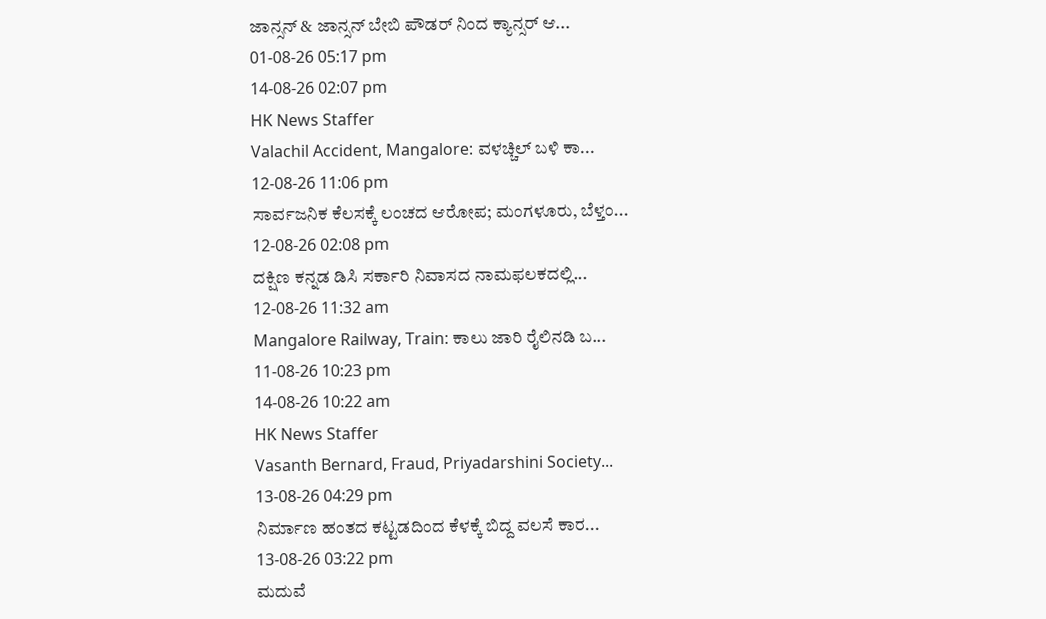ಜಾನ್ಸನ್ & ಜಾನ್ಸನ್ ಬೇಬಿ ಪೌಡರ್ ನಿಂದ ಕ್ಯಾನ್ಸರ್ ಆ...
01-08-26 05:17 pm
14-08-26 02:07 pm
HK News Staffer
Valachil Accident, Mangalore: ವಳಚ್ಚಿಲ್ ಬಳಿ ಕಾ...
12-08-26 11:06 pm
ಸಾರ್ವಜನಿಕ ಕೆಲಸಕ್ಕೆ ಲಂಚದ ಆರೋಪ; ಮಂಗಳೂರು, ಬೆಳ್ತಂ...
12-08-26 02:08 pm
ದಕ್ಷಿಣ ಕನ್ನಡ ಡಿಸಿ ಸರ್ಕಾರಿ ನಿವಾಸದ ನಾಮಫಲಕದಲ್ಲಿ...
12-08-26 11:32 am
Mangalore Railway, Train: ಕಾಲು ಜಾರಿ ರೈಲಿನಡಿ ಬ...
11-08-26 10:23 pm
14-08-26 10:22 am
HK News Staffer
Vasanth Bernard, Fraud, Priyadarshini Society...
13-08-26 04:29 pm
ನಿರ್ಮಾಣ ಹಂತದ ಕಟ್ಟಡದಿಂದ ಕೆಳಕ್ಕೆ ಬಿದ್ದ ವಲಸೆ ಕಾರ...
13-08-26 03:22 pm
ಮದುವೆ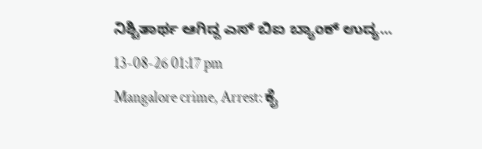ನಿಶ್ಚಿತಾರ್ಥ ಆಗಿದ್ದ ಎಸ್ ಬಿಐ ಬ್ಯಾಂಕ್ ಉದ್ಯ...
13-08-26 01:17 pm
Mangalore crime, Arrest: ಕೈ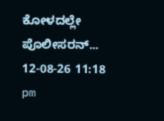ಕೋಳದಲ್ಲೇ ಪೊಲೀಸರನ್...
12-08-26 11:18 pm